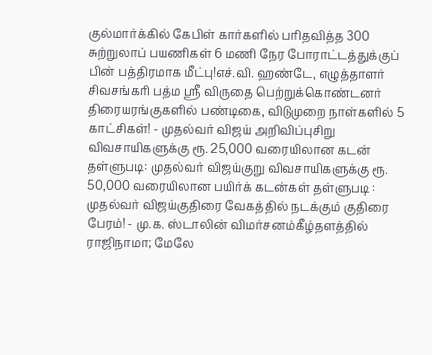குல்மார்க்கில் கேபிள் கார்களில் பரிதவித்த 300 சுற்றுலாப் பயணிகள் 6 மணி நேர போராட்டத்துக்குப் பின் பத்திரமாக மீட்பு!எச்.வி. ஹண்டே, எழுத்தாளர் சிவசங்கரி பத்ம ஸ்ரீ விருதை பெற்றுக்கொண்டனர் திரையரங்குகளில் பண்டிகை, விடுமுறை நாள்களில் 5 காட்சிகள்! - முதல்வர் விஜய் அறிவிப்புசிறு விவசாயிகளுக்கு ரூ. 25,000 வரையிலான கடன் தள்ளுபடி: முதல்வர் விஜய்குறு விவசாயிகளுக்கு ரூ. 50,000 வரையிலான பயிர்க் கடன்கள் தள்ளுபடி : முதல்வர் விஜய்குதிரை வேகத்தில் நடக்கும் குதிரை பேரம்! - மு.க. ஸ்டாலின் விமர்சனம்கீழ்தளத்தில் ராஜிநாமா; மேலே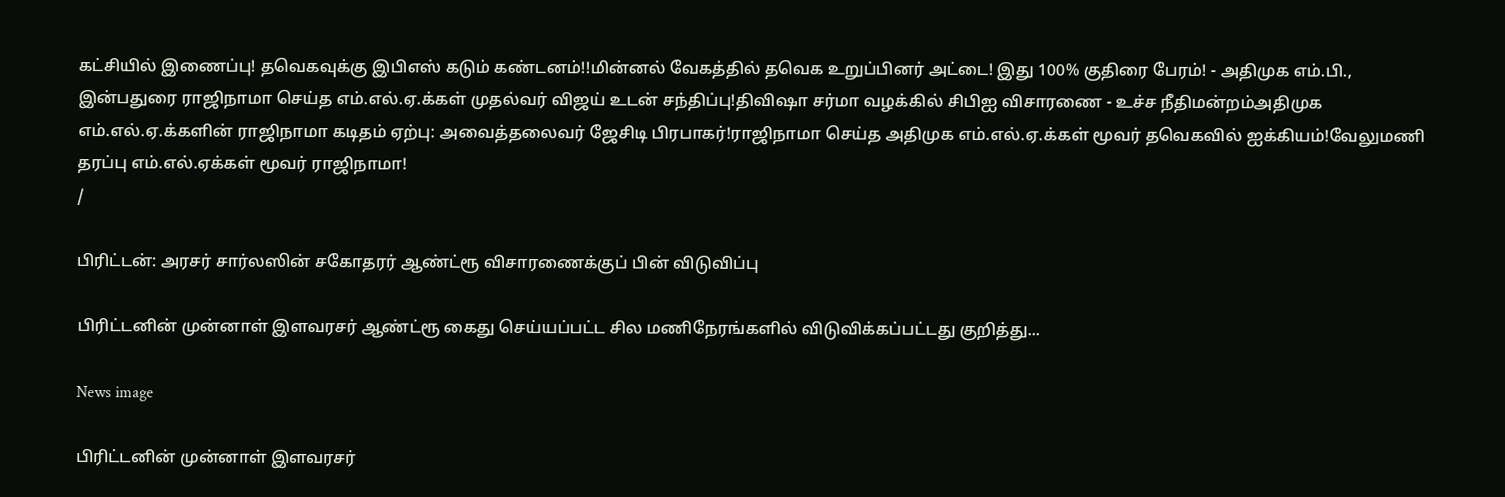கட்சியில் இணைப்பு! தவெகவுக்கு இபிஎஸ் கடும் கண்டனம்!!மின்னல் வேகத்தில் தவெக உறுப்பினர் அட்டை! இது 100% குதிரை பேரம்! - அதிமுக எம்.பி., இன்பதுரை ராஜிநாமா செய்த எம்.எல்.ஏ.க்கள் முதல்வர் விஜய் உடன் சந்திப்பு!திவிஷா சர்மா வழக்கில் சிபிஐ விசாரணை - உச்ச நீதிமன்றம்அதிமுக எம்.எல்.ஏ.க்களின் ராஜிநாமா கடிதம் ஏற்பு: அவைத்தலைவர் ஜேசிடி பிரபாகர்!ராஜிநாமா செய்த அதிமுக எம்.எல்.ஏ.க்கள் மூவர் தவெகவில் ஐக்கியம்!வேலுமணி தரப்பு எம்.எல்.ஏக்கள் மூவர் ராஜிநாமா!
/

பிரிட்டன்: அரசர் சார்லஸின் சகோதரர் ஆண்ட்ரூ விசாரணைக்குப் பின் விடுவிப்பு

பிரிட்டனின் முன்னாள் இளவரசர் ஆண்ட்ரூ கைது செய்யப்பட்ட சில மணிநேரங்களில் விடுவிக்கப்பட்டது குறித்து...

News image

பிரிட்டனின் முன்னாள் இளவரசர்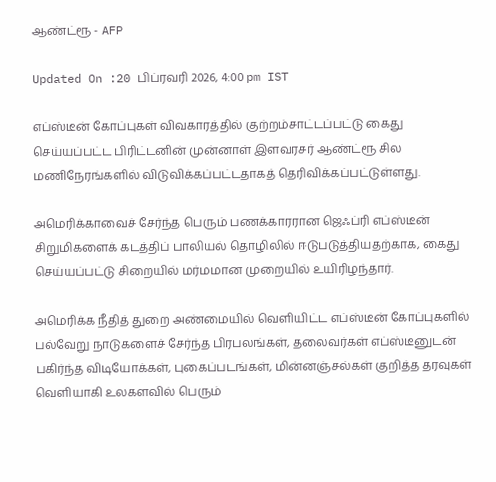ஆண்ட்ரூ - AFP

Updated On :20 பிப்ரவரி 2026, 4:00 pm IST

எப்ஸ்டீன் கோப்புகள் விவகாரத்தில் குற்றம்சாட்டப்பட்டு கைது செய்யப்பட்ட பிரிட்டனின் முன்னாள் இளவரசர் ஆண்ட்ரூ சில மணிநேரங்களில் விடுவிக்கப்பட்டதாகத் தெரிவிக்கப்பட்டுள்ளது.

அமெரிக்காவைச் சேர்ந்த பெரும் பணக்காரரான ஜெஃப்ரி எப்ஸ்டீன் சிறுமிகளைக் கடத்திப் பாலியல் தொழிலில் ஈடுபடுத்தியதற்காக, கைது செய்யப்பட்டு சிறையில் மர்மமான முறையில் உயிரிழந்தார்.

அமெரிக்க நீதித் துறை அண்மையில் வெளியிட்ட எப்ஸ்டீன் கோப்புகளில் பல்வேறு நாடுகளைச் சேர்ந்த பிரபலங்கள், தலைவர்கள் எப்ஸ்டீனுடன் பகிர்ந்த விடியோக்கள், புகைப்படங்கள், மின்னஞ்சல்கள் குறித்த தரவுகள் வெளியாகி உலகளவில் பெரும்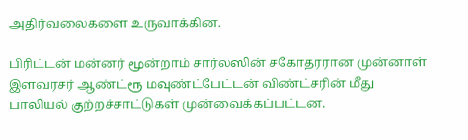அதிர்வலைகளை உருவாக்கின.

பிரிட்டன் மன்னர் மூன்றாம் சார்லஸின் சகோதரரான முன்னாள் இளவரசர் ஆண்ட்ரூ மவுண்ட்பேட்டன் விண்ட்சரின் மீது பாலியல் குற்றச்சாட்டுகள் முன்வைக்கப்பட்டன.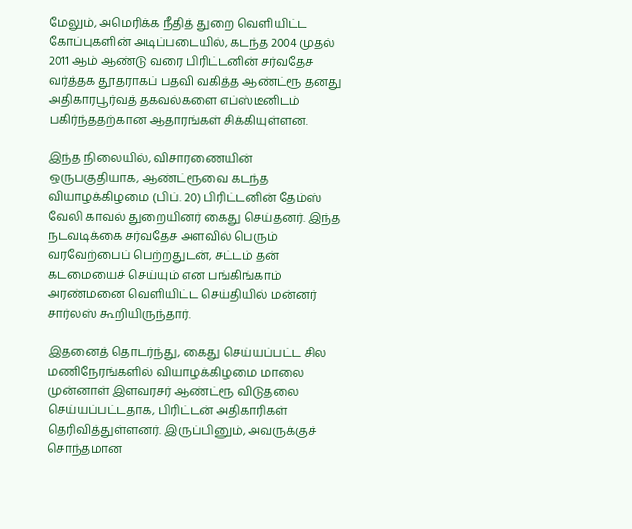மேலும், அமெரிக்க நீதித் துறை வெளியிட்ட கோப்புகளின் அடிப்படையில், கடந்த 2004 முதல் 2011 ஆம் ஆண்டு வரை பிரிட்டனின் சர்வதேச வர்த்தக தூதராகப் பதவி வகித்த ஆண்ட்ரூ தனது அதிகாரபூர்வத் தகவல்களை எப்ஸ்டீனிடம் பகிர்ந்ததற்கான ஆதாரங்கள் சிக்கியுள்ளன.

இந்த நிலையில், விசாரணையின் ஒருபகுதியாக, ஆண்ட்ரூவை கடந்த வியாழக்கிழமை (பிப். 20) பிரிட்டனின் தேம்ஸ் வேலி காவல் துறையினர் கைது செய்தனர். இந்த நடவடிக்கை சர்வதேச அளவில் பெரும் வரவேற்பைப் பெற்றதுடன், சட்டம் தன் கடமையைச் செய்யும் என பங்கிங்காம் அரண்மனை வெளியிட்ட செய்தியில் மன்னர் சார்லஸ் கூறியிருந்தார்.

இதனைத் தொடர்ந்து, கைது செய்யப்பட்ட சில மணிநேரங்களில் வியாழக்கிழமை மாலை முன்னாள் இளவரசர் ஆண்ட்ரூ விடுதலை செய்யப்பட்டதாக, பிரிட்டன் அதிகாரிகள் தெரிவித்துள்ளனர். இருப்பினும், அவருக்குச் சொந்தமான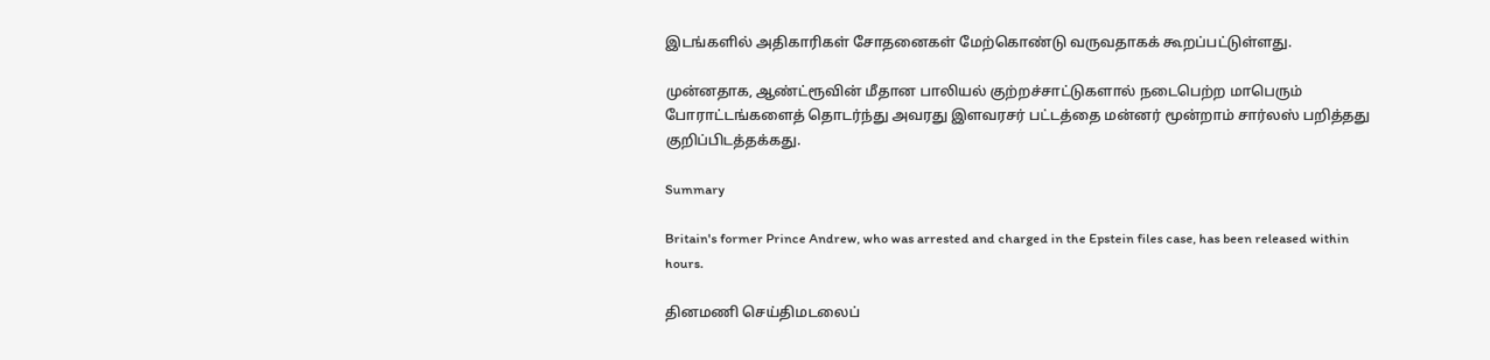இடங்களில் அதிகாரிகள் சோதனைகள் மேற்கொண்டு வருவதாகக் கூறப்பட்டுள்ளது.

முன்னதாக, ஆண்ட்ரூவின் மீதான பாலியல் குற்றச்சாட்டுகளால் நடைபெற்ற மாபெரும் போராட்டங்களைத் தொடர்ந்து அவரது இளவரசர் பட்டத்தை மன்னர் மூன்றாம் சார்லஸ் பறித்தது குறிப்பிடத்தக்கது.

Summary

Britain's former Prince Andrew, who was arrested and charged in the Epstein files case, has been released within hours.

தினமணி செய்திமடலைப்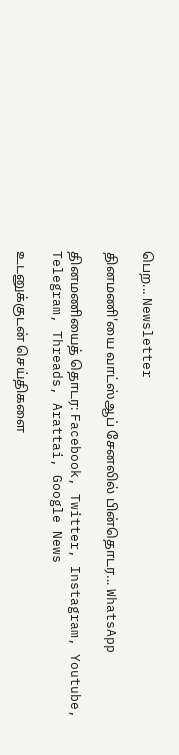பெற... Newsletter

தினமணி'யை வாட்ஸ்ஆப் சேனலில் பின்தொடர... WhatsApp

தினமணியைத் தொடர: Facebook, Twitter, Instagram, Youtube, Telegram, Threads, Arattai, Google News

உடனுக்குடன் செய்திகளை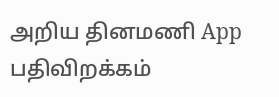அறிய தினமணி App பதிவிறக்கம்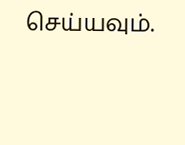செய்யவும்.